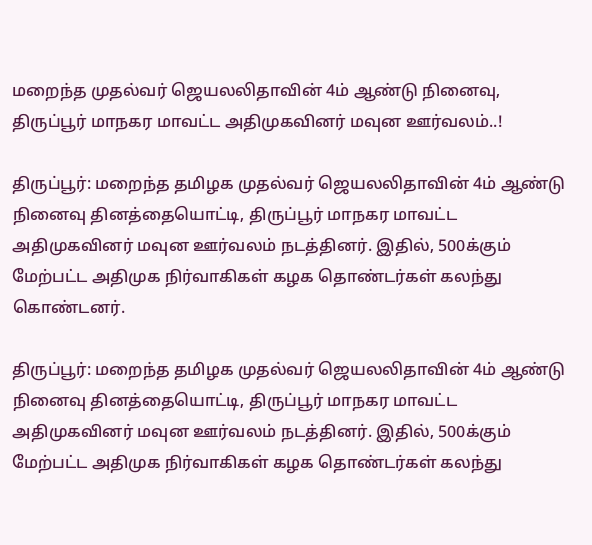மறைந்த முதல்வர் ஜெயலலிதாவின் 4ம் ஆண்டு நினைவு, திருப்பூர் மாநகர மாவட்ட அதிமுகவினர் மவுன ஊர்வலம்..!

திருப்பூர்: மறைந்த தமிழக முதல்வர் ஜெயலலிதாவின் 4ம் ஆண்டு நினைவு தினத்தையொட்டி, திருப்பூர் மாநகர மாவட்ட அதிமுகவினர் மவுன ஊர்வலம் நடத்தினர். இதில், 500க்கும் மேற்பட்ட அதிமுக நிர்வாகிகள் கழக தொண்டர்கள் கலந்து கொண்டனர்.

திருப்பூர்: மறைந்த தமிழக முதல்வர் ஜெயலலிதாவின் 4ம் ஆண்டு நினைவு தினத்தையொட்டி, திருப்பூர் மாநகர மாவட்ட அதிமுகவினர் மவுன ஊர்வலம் நடத்தினர். இதில், 500க்கும் மேற்பட்ட அதிமுக நிர்வாகிகள் கழக தொண்டர்கள் கலந்து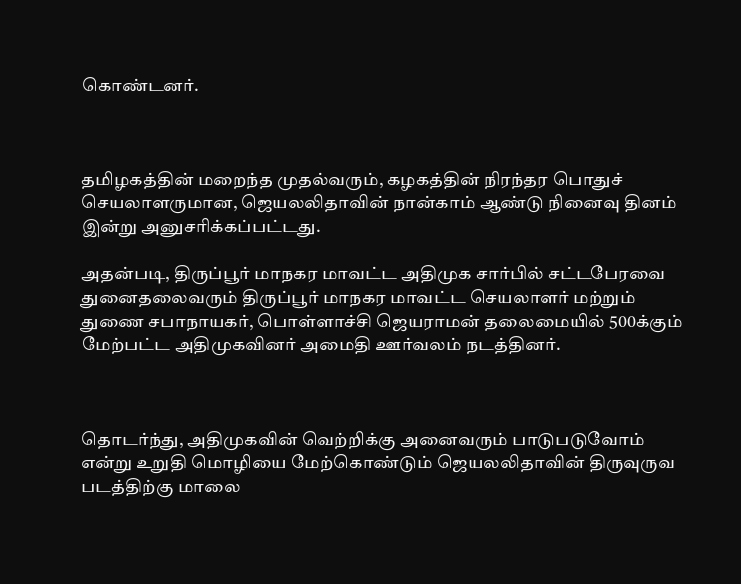கொண்டனர்.



தமிழகத்தின் மறைந்த முதல்வரும், கழகத்தின் நிரந்தர பொதுச் செயலாளருமான, ஜெயலலிதாவின் நான்காம் ஆண்டு நினைவு தினம் இன்று அனுசரிக்கப்பட்டது.

அதன்படி, திருப்பூர் மாநகர மாவட்ட அதிமுக சார்பில் சட்டபேரவை துனைதலைவரும் திருப்பூர் மாநகர மாவட்ட செயலாளர் மற்றும் துணை சபாநாயகர், பொள்ளாச்சி ஜெயராமன் தலைமையில் 500க்கும் மேற்பட்ட அதிமுகவினர் அமைதி ஊர்வலம் நடத்தினர்.



தொடர்ந்து, அதிமுகவின் வெற்றிக்கு அனைவரும் பாடுபடுவோம் என்று உறுதி மொழியை மேற்கொண்டும் ஜெயலலிதாவின் திருவுருவ படத்திற்கு மாலை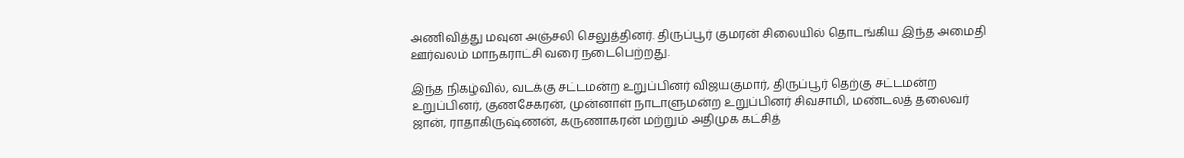அணிவித்து மவுன அஞ்சலி செலுத்தினர். திருப்பூர் குமரன் சிலையில் தொடங்கிய இந்த அமைதி ஊர்வலம் மாநகராட்சி வரை நடைபெற்றது.

இந்த நிகழ்வில், வடக்கு சட்டமன்ற உறுப்பினர் விஜயகுமார், திருப்பூர் தெற்கு சட்டமன்ற உறுப்பினர், குணசேகரன், முன்னாள் நாடாளுமன்ற உறுப்பினர் சிவசாமி, மண்டலத் தலைவர் ஜான், ராதாகிருஷ்ணன், கருணாகரன் மற்றும் அதிமுக கட்சித்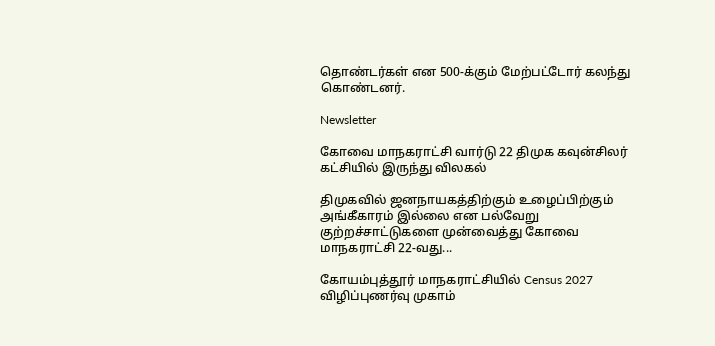தொண்டர்கள் என 500-க்கும் மேற்பட்டோர் கலந்து கொண்டனர்.

Newsletter

கோவை மாநகராட்சி வார்டு 22 திமுக கவுன்சிலர் கட்சியில் இருந்து விலகல்

திமுகவில் ஜனநாயகத்திற்கும் உழைப்பிற்கும் அங்கீகாரம் இல்லை என பல்வேறு குற்றச்சாட்டுகளை முன்வைத்து கோவை மாநகராட்சி 22-வது...

கோயம்புத்தூர் மாநகராட்சியில் Census 2027 விழிப்புணர்வு முகாம்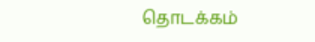தொடக்கம்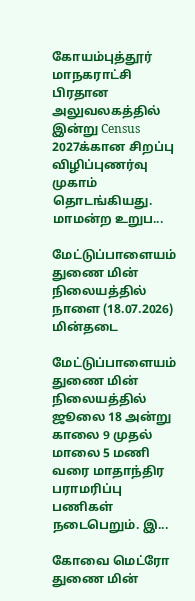கோயம்புத்தூர் மாநகராட்சி பிரதான அலுவலகத்தில் இன்று Census 2027க்கான சிறப்பு விழிப்புணர்வு முகாம் தொடங்கியது. மாமன்ற உறுப...

மேட்டுப்பாளையம் துணை மின் நிலையத்தில் நாளை (18.07.2026) மின்தடை

மேட்டுப்பாளையம் துணை மின் நிலையத்தில் ஜூலை 18 அன்று காலை 9 முதல் மாலை 5 மணி வரை மாதாந்திர பராமரிப்பு பணிகள் நடைபெறும். இ...

கோவை மெட்ரோ துணை மின்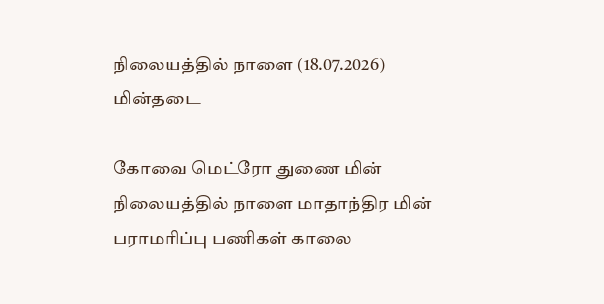நிலையத்தில் நாளை (18.07.2026) மின்தடை

கோவை மெட்ரோ துணை மின் நிலையத்தில் நாளை மாதாந்திர மின் பராமரிப்பு பணிகள் காலை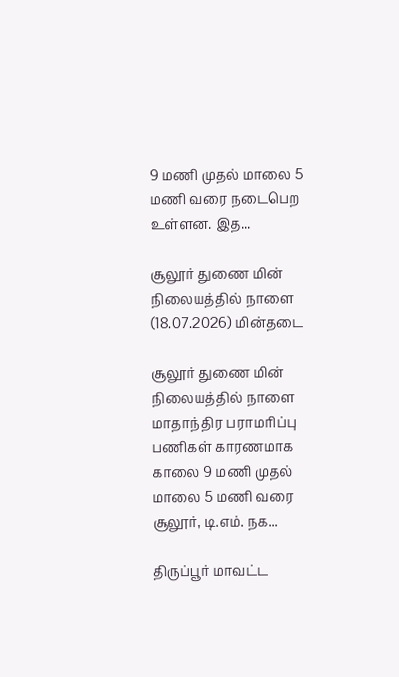9 மணி முதல் மாலை 5 மணி வரை நடைபெற உள்ளன. இத...

சூலூர் துணை மின் நிலையத்தில் நாளை (18.07.2026) மின்தடை

சூலூர் துணை மின் நிலையத்தில் நாளை மாதாந்திர பராமரிப்பு பணிகள் காரணமாக காலை 9 மணி முதல் மாலை 5 மணி வரை சூலூர், டி.எம். நக...

திருப்பூர் மாவட்ட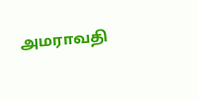அமராவதி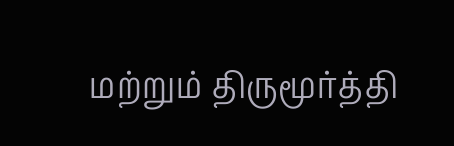மற்றும் திருமூர்த்தி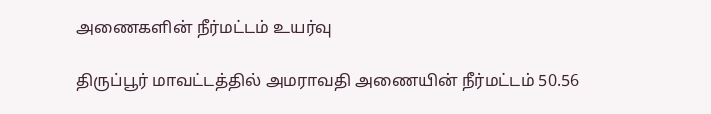அணைகளின் நீர்மட்டம் உயர்வு

திருப்பூர் மாவட்டத்தில் அமராவதி அணையின் நீர்மட்டம் 50.56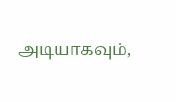அடியாகவும்,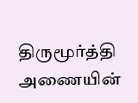திருமூர்த்தி அணையின்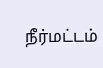நீர்மட்டம்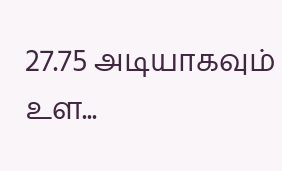27.75 அடியாகவும் உள...